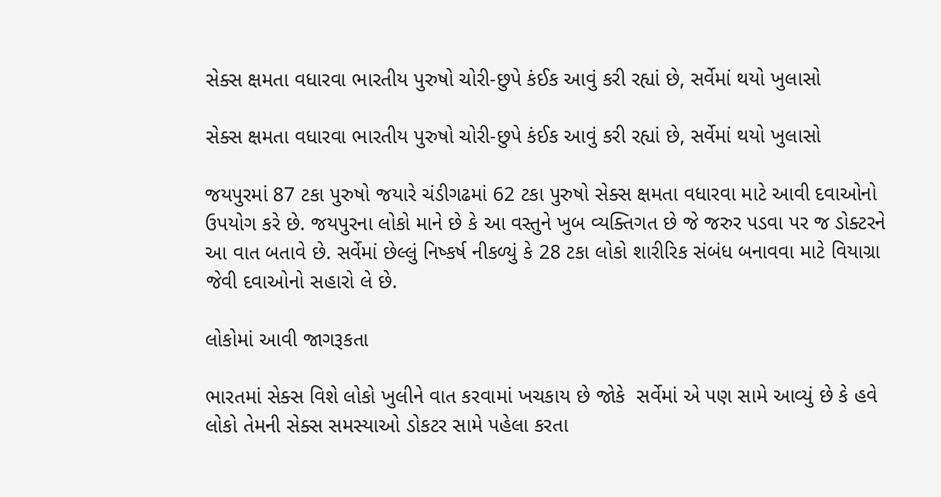સેક્સ ક્ષમતા વધારવા ભારતીય પુરુષો ચોરી-છુપે કંઈક આવું કરી રહ્યાં છે, સર્વેમાં થયો ખુલાસો

સેક્સ ક્ષમતા વધારવા ભારતીય પુરુષો ચોરી-છુપે કંઈક આવું કરી રહ્યાં છે, સર્વેમાં થયો ખુલાસો

જયપુરમાં 87 ટકા પુરુષો જયારે ચંડીગઢમાં 62 ટકા પુરુષો સેક્સ ક્ષમતા વધારવા માટે આવી દવાઓનો ઉપયોગ કરે છે. જયપુરના લોકો માને છે કે આ વસ્તુને ખુબ વ્યક્તિગત છે જે જરુર પડવા પર જ ડોક્ટરને આ વાત બતાવે છે. સર્વેમાં છેલ્લું નિષ્કર્ષ નીકળ્યું કે 28 ટકા લોકો શારીરિક સંબંધ બનાવવા માટે વિયાગ્રા જેવી દવાઓનો સહારો લે છે.

લોકોમાં આવી જાગરૂકતા

ભારતમાં સેક્સ વિશે લોકો ખુલીને વાત કરવામાં ખચકાય છે જોકે  સર્વેમાં એ પણ સામે આવ્યું છે કે હવે લોકો તેમની સેક્સ સમસ્યાઓ ડોકટર સામે પહેલા કરતા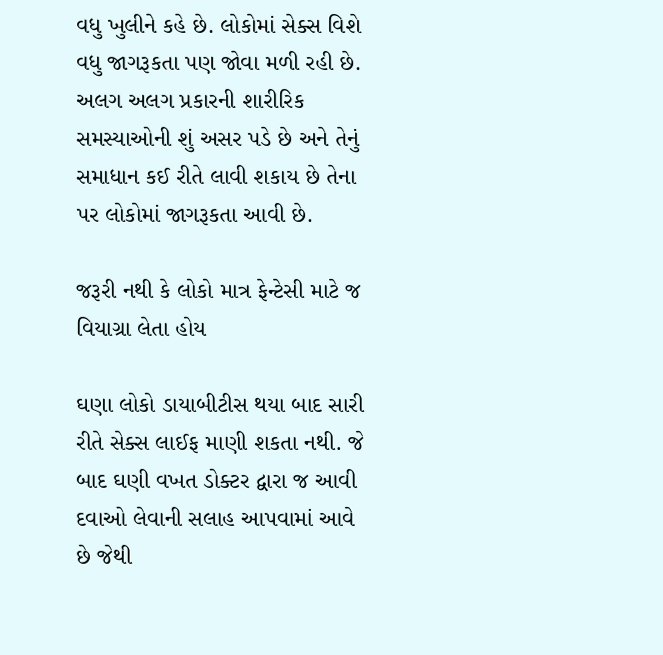વધુ ખુલીને કહે છે. લોકોમાં સેક્સ વિશે વધુ જાગરૂકતા પણ જોવા મળી રહી છે. અલગ અલગ પ્રકારની શારીરિક સમસ્યાઓની શું અસર પડે છે અને તેનું સમાધાન કઈ રીતે લાવી શકાય છે તેના પર લોકોમાં જાગરૂકતા આવી છે.

જરૂરી નથી કે લોકો માત્ર ફેન્ટેસી માટે જ વિયાગ્રા લેતા હોય

ઘણા લોકો ડાયાબીટીસ થયા બાદ સારી રીતે સેક્સ લાઈફ માણી શકતા નથી. જે બાદ ઘણી વખત ડોક્ટર દ્વારા જ આવી દવાઓ લેવાની સલાહ આપવામાં આવે છે જેથી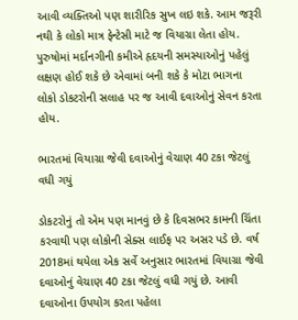આવી વ્યક્તિઓ પણ શારીરિક સુખ લઇ શકે. આમ જરૂરી નથી કે લોકો માત્ર ફેન્ટેસી માટે જ વિયાગ્રા લેતા હોય. પુરુષોમાં મર્દાનગીની કમીએ હૃદયની સમસ્યાઓનું પહેલું લક્ષણ હોઈ શકે છે એવામાં બની શકે કે મોટા ભાગના લોકો ડોકટરોની સલાહ પર જ આવી દવાઓનું સેવન કરતા હોય.

ભારતમાં વિયાગ્રા જેવી દવાઓનું વેચાણ 40 ટકા જેટલું વધી ગયું

ડોકટરોનું તો એમ પણ માનવું છે કે દિવસભર કામની ચિંતા કરવાથી પણ લોકોની સેક્સ લાઈફ પર અસર પડે છે. વર્ષ 2018માં થયેલા એક સર્વે અનુસાર ભારતમાં વિયાગ્રા જેવી દવાઓનું વેચાણ 40 ટકા જેટલું વધી ગયું છે. આવી દવાઓના ઉપયોગ કરતા પહેલા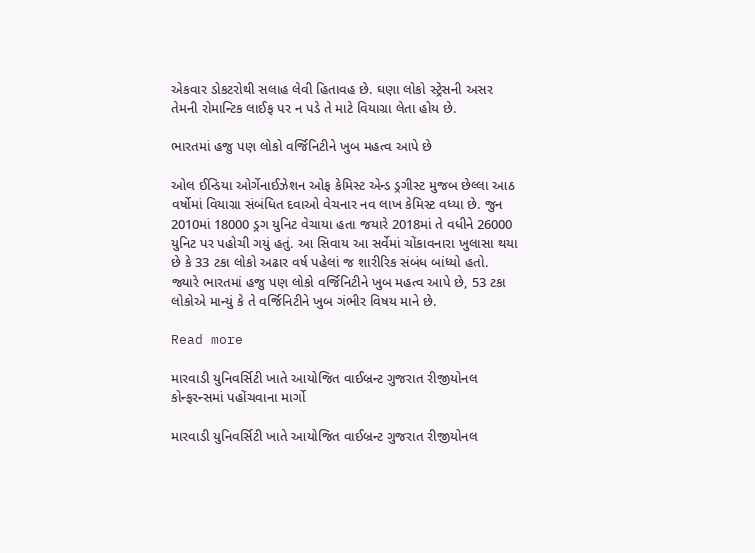એકવાર ડોકટરોથી સલાહ લેવી હિતાવહ છે. ઘણા લોકો સ્ટ્રેસની અસર તેમની રોમાન્ટિક લાઈફ પર ન પડે તે માટે વિયાગ્રા લેતા હોય છે.

ભારતમાં હજુ પણ લોકો વર્જિનિટીને ખુબ મહત્વ આપે છે

ઓલ ઈન્ડિયા ઓર્ગેનાઈઝેશન ઓફ કેમિસ્ટ એન્ડ ડ્રગીસ્ટ મુજબ છેલ્લા આઠ વર્ષોમાં વિયાગ્રા સંબંધિત દવાઓ વેચનાર નવ લાખ કેમિસ્ટ વધ્યા છે. જુન 2010માં 18000 ડ્રગ યુનિટ વેચાયા હતા જયારે 2018માં તે વધીને 26000 યુનિટ પર પહોચી ગયું હતું. આ સિવાય આ સર્વેમાં ચોંકાવનારા ખુલાસા થયા છે કે 33 ટકા લોકો અઢાર વર્ષ પહેલાં જ શારીરિક સંબંધ બાંધ્યો હતો. જ્યારે ભારતમાં હજુ પણ લોકો વર્જિનિટીને ખુબ મહત્વ આપે છે, 53 ટકા લોકોએ માન્યું કે તે વર્જિનિટીને ખુબ ગંભીર વિષય માને છે.

Read more

મારવાડી યુનિવર્સિટી ખાતે આયોજિત વાઈબ્રન્ટ ગુજરાત રીજીયોનલ કોન્ફરન્સમાં પહોંચવાના માર્ગો

મારવાડી યુનિવર્સિટી ખાતે આયોજિત વાઈબ્રન્ટ ગુજરાત રીજીયોનલ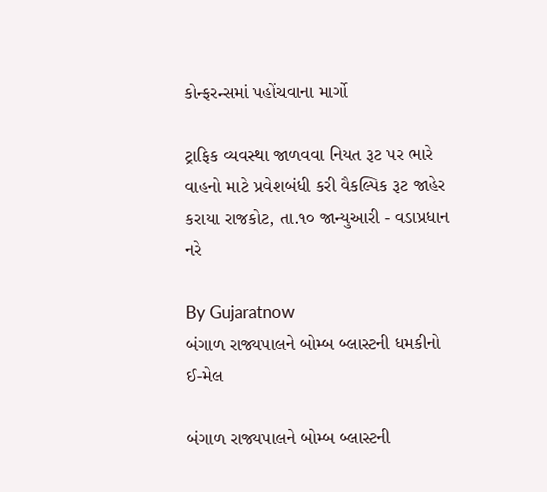કોન્ફરન્સમાં પહોંચવાના માર્ગો

ટ્રાફિક વ્યવસ્થા જાળવવા નિયત રૂટ પર ભારે વાહનો માટે પ્રવેશબંધી કરી વૈકલ્પિક રૂટ જાહેર કરાયા રાજકોટ, તા.૧૦ જાન્યુઆરી - વડાપ્રધાન નરે

By Gujaratnow
બંગાળ રાજ્યપાલને બોમ્બ બ્લાસ્ટની ધમકીનો ઈ-મેલ

બંગાળ રાજ્યપાલને બોમ્બ બ્લાસ્ટની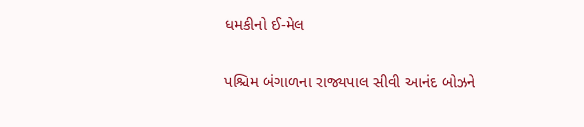ધમકીનો ઈ-મેલ

પશ્ચિમ બંગાળના રાજ્યપાલ સીવી આનંદ બોઝને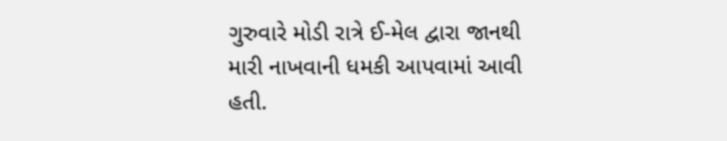ગુરુવારે મોડી રાત્રે ઈ-મેલ દ્વારા જાનથી મારી નાખવાની ધમકી આપવામાં આવી હતી.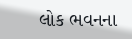લોક ભવનના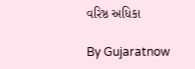વરિષ્ઠ અધિકા

By Gujaratnow